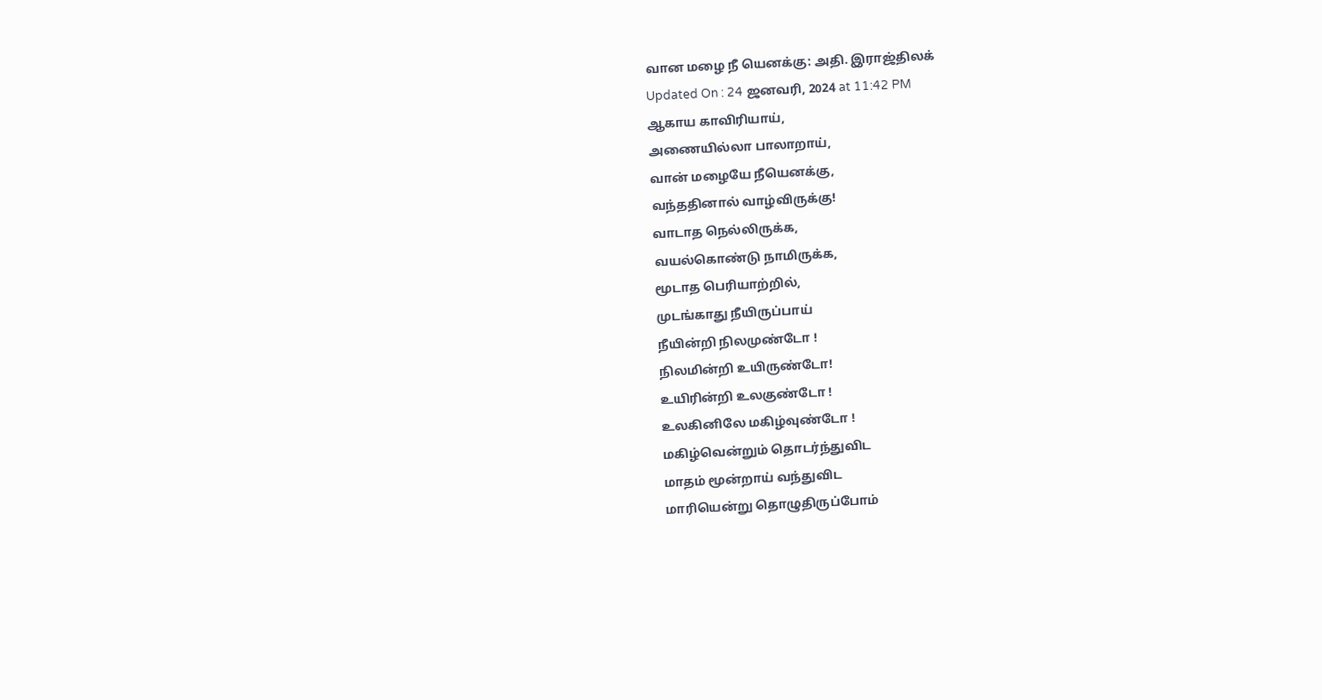வான மழை நீ யெனக்கு: அதி. இராஜ்திலக்
Updated On : 24 ஜனவரி, 2024 at 11:42 PM
ஆகாய காவிரியாய்,
அணையில்லா பாலாறாய்,
வான் மழையே நீயெனக்கு,
வந்ததினால் வாழ்விருக்கு!
வாடாத நெல்லிருக்க,
வயல்கொண்டு நாமிருக்க,
மூடாத பெரியாற்றில்,
முடங்காது நீயிருப்பாய்
நீயின்றி நிலமுண்டோ !
நிலமின்றி உயிருண்டோ!
உயிரின்றி உலகுண்டோ !
உலகினிலே மகிழ்வுண்டோ !
மகிழ்வென்றும் தொடர்ந்துவிட
மாதம் மூன்றாய் வந்துவிட
மாரியென்று தொழுதிருப்போம்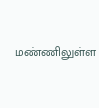மண்ணிலுள்ள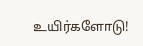உயிர்களோடு!